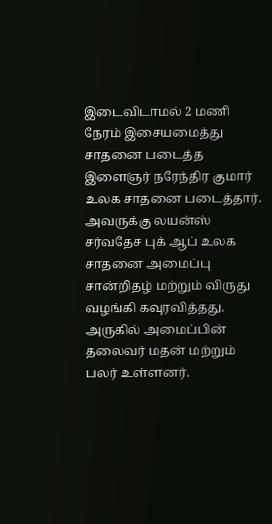இடைவிடாமல் 2 மணி நேரம் இசையமைத்து சாதனை படைத்த இளைஞர் நரேந்திர குமார் உலக சாதனை படைத்தார். அவருக்கு லயன்ஸ் சர்வதேச புக் ஆப் உலக சாதனை அமைப்பு சான்றிதழ் மற்றும் விருது வழங்கி கவுரவித்தது. அருகில் அமைப்பின் தலைவர் மதன் மற்றும் பலர் உள்ளனர்.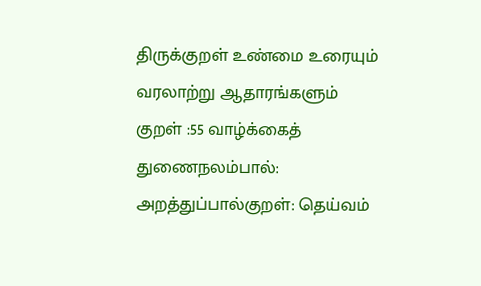திருக்குறள் உண்மை உரையும் வரலாற்று ஆதாரங்களும்
குறள் :55 வாழ்க்கைத் துணைநலம்பால்: அறத்துப்பால்குறள்: தெய்வம்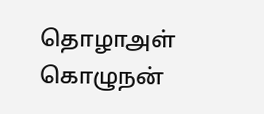தொழாஅள் கொழுநன்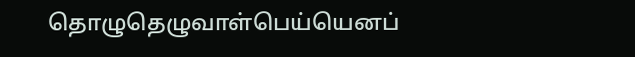தொழுதெழுவாள்பெய்யெனப்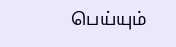பெய்யும்